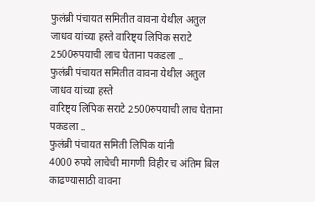फुलंब्री पंचायत समितीत वावना येथील अतुल जाधव यांच्या हस्ते वारिष्ट्य लिपिक सराटे 2500रुपयाची लाच घेताना पकडला ..
फुलंब्री पंचायत समितीत वावना येथील अतुल जाधव यांच्या हस्ते
वारिष्ट्य लिपिक सराटे 2500रुपयाची लाच घेताना पकडला ..
फुलंब्री पंचायत समिती लिपिक यांनी
4000 रुपये लाचेची मागणी विहीर च अंतिम बिल काढण्यासाठी वावना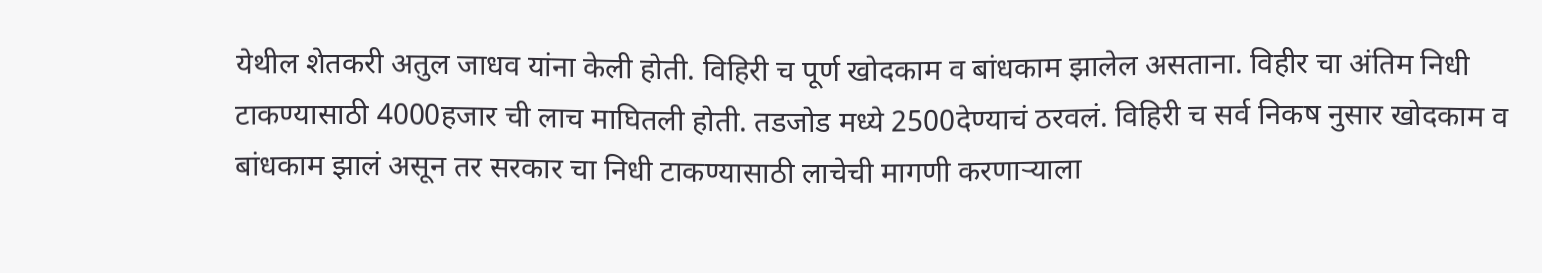येथील शेतकरी अतुल जाधव यांना केली होती. विहिरी च पूर्ण खोदकाम व बांधकाम झालेल असताना. विहीर चा अंतिम निधी टाकण्यासाठी 4000हजार ची लाच माघितली होती. तडजोड मध्ये 2500देण्याचं ठरवलं. विहिरी च सर्व निकष नुसार खोदकाम व बांधकाम झालं असून तर सरकार चा निधी टाकण्यासाठी लाचेची मागणी करणाऱ्याला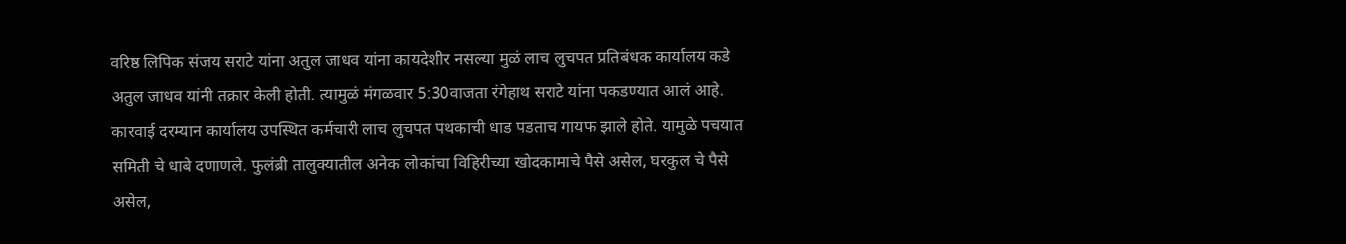वरिष्ठ लिपिक संजय सराटे यांना अतुल जाधव यांना कायदेशीर नसल्या मुळं लाच लुचपत प्रतिबंधक कार्यालय कडे अतुल जाधव यांनी तक्रार केली होती. त्यामुळं मंगळवार 5:30वाजता रंगेहाथ सराटे यांना पकडण्यात आलं आहे.
कारवाई दरम्यान कार्यालय उपस्थित कर्मचारी लाच लुचपत पथकाची धाड पडताच गायफ झाले होते. यामुळे पचयात समिती चे धाबे दणाणले. फुलंब्री तालुक्यातील अनेक लोकांचा विहिरीच्या खोदकामाचे पैसे असेल, घरकुल चे पैसे असेल,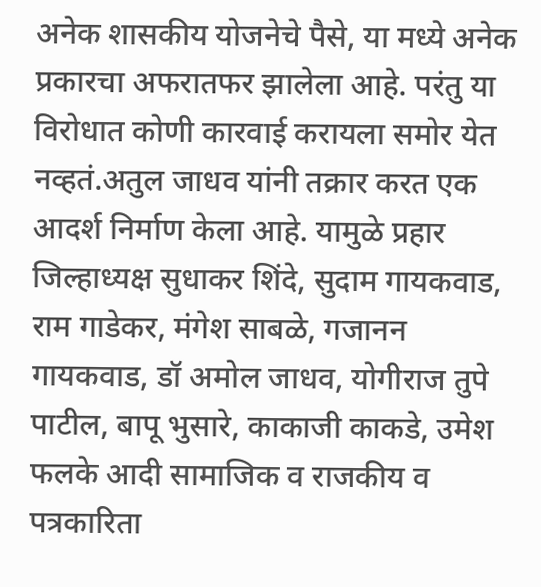अनेक शासकीय योजनेचे पैसे, या मध्ये अनेक प्रकारचा अफरातफर झालेला आहे. परंतु या विरोधात कोणी कारवाई करायला समोर येत नव्हतं.अतुल जाधव यांनी तक्रार करत एक आदर्श निर्माण केला आहे. यामुळे प्रहार जिल्हाध्यक्ष सुधाकर शिंदे, सुदाम गायकवाड, राम गाडेकर, मंगेश साबळे, गजानन गायकवाड, डॉ अमोल जाधव, योगीराज तुपे पाटील, बापू भुसारे, काकाजी काकडे, उमेश फलके आदी सामाजिक व राजकीय व पत्रकारिता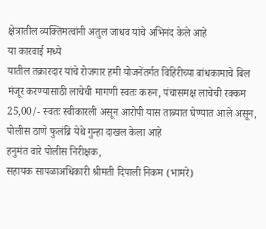क्षेत्रातील व्यक्तिमत्वांनी अतुल जाधव यांचे अभिनंद केले आहे
या कारवाई मध्ये
यातील तक्रारदार यांचे रोजगार हमी योजनेंतर्गत विहिरीच्या बांधकामाचे बिल मंजूर करण्यासाठी लाचेची मागणी स्वतः करुन, पंचासमक्ष लाचेची रक्कम 25,00/- स्वतः स्वीकारली असून आरोपी यास ताब्यात घेण्यात आले असून, पोलीस ठाणे फुलंब्रि येथे गुन्हा दाखल केला आहे
हनुमंत वारे पोलीस निरीक्षक,
सहायक सापळाअधिकारी श्रीमती दिपाली निकम (भामरे)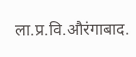ला.प्र.वि.औरंगाबाद.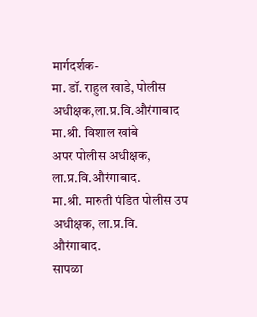मार्गदर्शक-
मा. डॉ. राहुल खाडे, पोलीस अधीक्षक,ला.प्र.वि.औरंगाबाद
मा.श्री. विशाल खांबे
अपर पोलीस अधीक्षक, ला.प्र.वि.औरंगाबाद.
मा.श्री. मारुती पंडित पोलीस उप अधीक्षक, ला.प्र.वि.
औरंगाबाद.
सापळा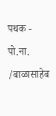पथक - पो.ना. /बाळासाहेब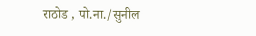राठोड , पो.ना./सुनील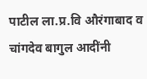पाटील ला.प्र.वि औरंगाबाद व चांगदेव बागुल आदींनी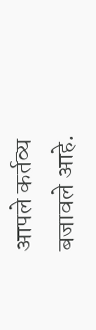आपले कर्तव्य बजावले आहे.